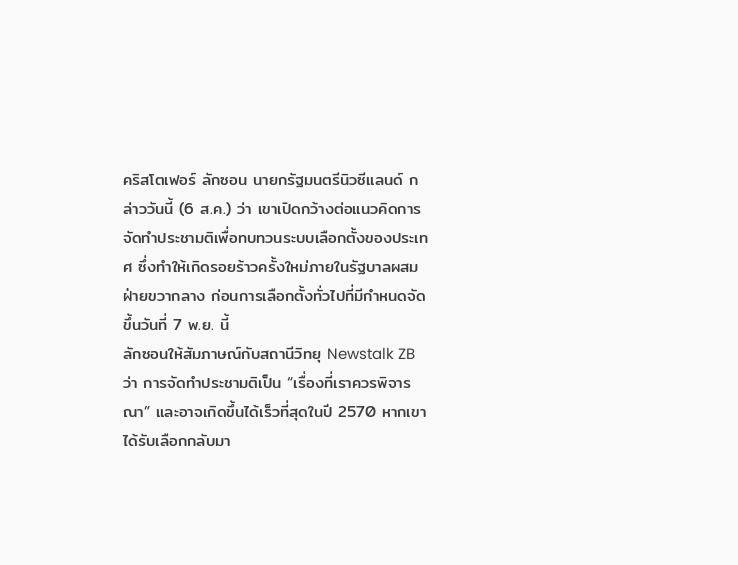คริสโตเฟอร์ ลักซอน นายกรัฐมนตรีนิวซีแลนด์ กล่าววันนี้ (6 ส.ค.) ว่า เขาเปิดกว้างต่อแนวคิดการจัดทำประชามติเพื่อทบทวนระบบเลือกตั้งของประเทศ ซึ่งทำให้เกิดรอยร้าวครั้งใหม่ภายในรัฐบาลผสมฝ่ายขวากลาง ก่อนการเลือกตั้งทั่วไปที่มีกำหนดจัดขึ้นวันที่ 7 พ.ย. นี้
ลักซอนให้สัมภาษณ์กับสถานีวิทยุ Newstalk ZB ว่า การจัดทำประชามติเป็น “เรื่องที่เราควรพิจารณา” และอาจเกิดขึ้นได้เร็วที่สุดในปี 2570 หากเขาได้รับเลือกกลับมา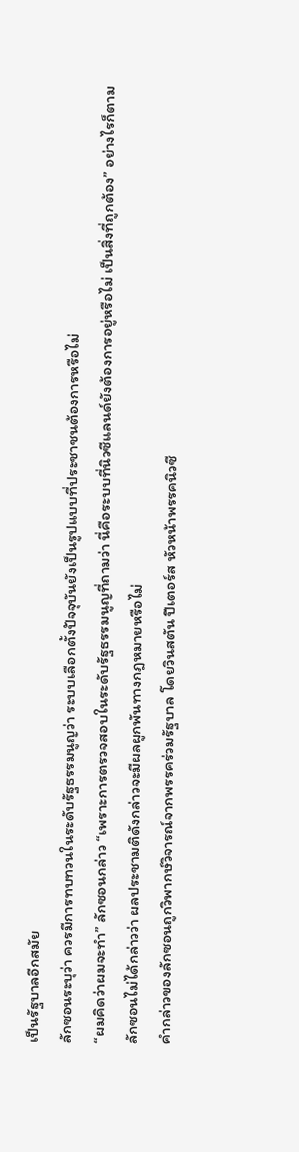เป็นรัฐบาลอีกสมัย
ลักซอนระบุว่า ควรมีการทบทวนในระดับรัฐธรรมนูญว่า ระบบเลือกตั้งปัจจุบันยังเป็นรูปแบบที่ประชาชนต้องการหรือไม่
“ผมคิดว่าผมจะทำ” ลักซอนกล่าว “เพราะการตรวจสอบในระดับรัฐธรรมนูญที่ถามว่า นี่คือระบบที่นิวซีแลนด์ยังต้องการอยู่หรือไม่ เป็นสิ่งที่ถูกต้อง” อย่างไรก็ตาม ลักซอนไม่ได้กล่าวว่า ผลประชามติดังกล่าวจะมีผลผูกพันทางกฎหมายหรือไม่
คำกล่าวของลักซอนถูกวิพากษ์วิจารณ์จากพรรคร่วมรัฐบาล โดยวินสตัน ปีเตอร์ส หัวหน้าพรรคนิวซี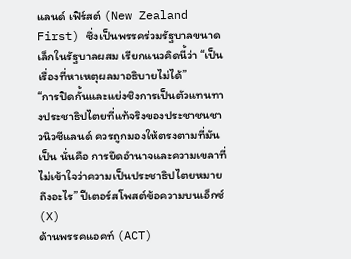แลนด์ เฟิร์สต์ (New Zealand First) ซึ่งเป็นพรรคร่วมรัฐบาลขนาดเล็กในรัฐบาลผสม เรียกแนวคิดนี้ว่า “เป็นเรื่องที่หาเหตุผลมาอธิบายไม่ได้”
“การปิดกั้นและแย่งชิงการเป็นตัวแทนทางประชาธิปไตยที่แท้จริงของประชาชนชาวนิวซีแลนด์ ควรถูกมองให้ตรงตามที่มันเป็น นั่นคือ การยึดอำนาจและความเขลาที่ไม่เข้าใจว่าความเป็นประชาธิปไตยหมายถึงอะไร” ปีเตอร์สโพสต์ข้อความบนเอ็กซ์ (X)
ด้านพรรคแอคท์ (ACT)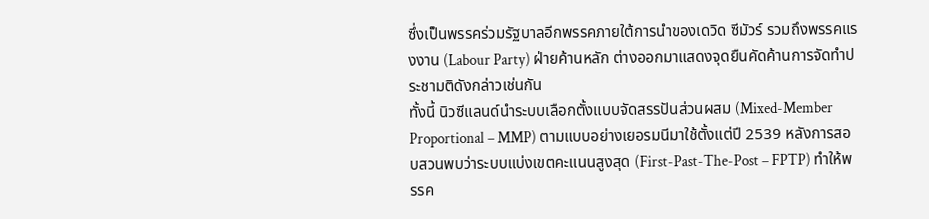ซึ่งเป็นพรรคร่วมรัฐบาลอีกพรรคภายใต้การนำของเดวิด ซีมัวร์ รวมถึงพรรคแรงงาน (Labour Party) ฝ่ายค้านหลัก ต่างออกมาแสดงจุดยืนคัดค้านการจัดทำประชามติดังกล่าวเช่นกัน
ทั้งนี้ นิวซีแลนด์นำระบบเลือกตั้งแบบจัดสรรปันส่วนผสม (Mixed-Member Proportional – MMP) ตามแบบอย่างเยอรมนีมาใช้ตั้งแต่ปี 2539 หลังการสอบสวนพบว่าระบบแบ่งเขตคะแนนสูงสุด (First-Past-The-Post – FPTP) ทำให้พรรค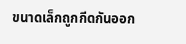ขนาดเล็กถูกกีดกันออก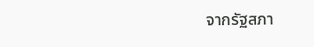จากรัฐสภา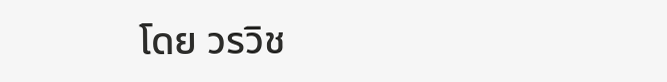โดย วรวิช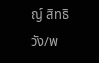ญ์ สิทธิวัง/พ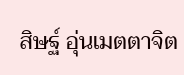สิษฐ์ อุ่นเมตตาจิต